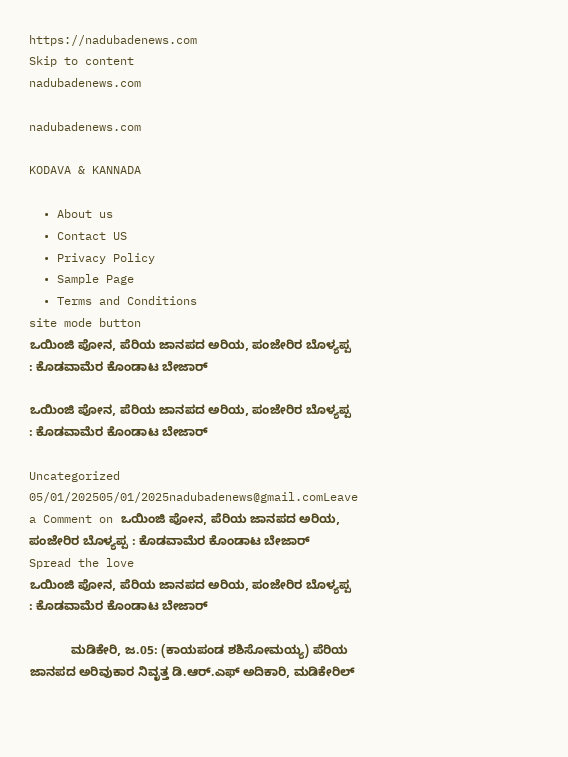https://nadubadenews.com
Skip to content
nadubadenews.com

nadubadenews.com

KODAVA & KANNADA

  • About us
  • Contact US
  • Privacy Policy
  • Sample Page
  • Terms and Conditions
site mode button
ಒಯಿಂಜಿ ಪೋನ, ಪೆರಿಯ ಜಾನಪದ ಅರಿಯ, ಪಂಜೇರಿರ ಬೊಳ್ಯಪ್ಪ : ಕೊಡವಾಮೆರ ಕೊಂಡಾಟ ಬೇಜಾರ್

ಒಯಿಂಜಿ ಪೋನ, ಪೆರಿಯ ಜಾನಪದ ಅರಿಯ, ಪಂಜೇರಿರ ಬೊಳ್ಯಪ್ಪ : ಕೊಡವಾಮೆರ ಕೊಂಡಾಟ ಬೇಜಾರ್

Uncategorized
05/01/202505/01/2025nadubadenews@gmail.comLeave a Comment on ಒಯಿಂಜಿ ಪೋನ, ಪೆರಿಯ ಜಾನಪದ ಅರಿಯ, ಪಂಜೇರಿರ ಬೊಳ್ಯಪ್ಪ : ಕೊಡವಾಮೆರ ಕೊಂಡಾಟ ಬೇಜಾರ್
Spread the love
ಒಯಿಂಜಿ ಪೋನ, ಪೆರಿಯ ಜಾನಪದ ಅರಿಯ, ಪಂಜೇರಿರ ಬೊಳ್ಯಪ್ಪ : ಕೊಡವಾಮೆರ ಕೊಂಡಾಟ ಬೇಜಾರ್

            ಮಡಿಕೇರಿ, ಜ.05: (ಕಾಯಪಂಡ ಶಶಿಸೋಮಯ್ಯ) ಪೆರಿಯ ಜಾನಪದ ಅರಿವುಕಾರ ನಿವೃತ್ತ ಡಿ.ಆರ್‌.ಎಫ್ ಅದಿಕಾರಿ, ಮಡಿಕೇರಿಲ್‌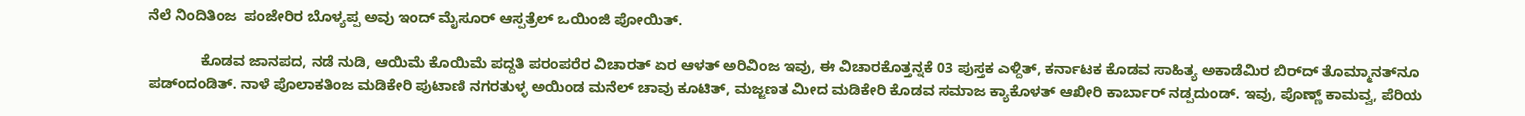ನೆಲೆ ನಿಂದಿತಿಂಜ  ಪಂಜೇರಿರ ಬೊಳ್ಯಪ್ಪ ಅವು ಇಂದ್‌ ಮೈಸೂರ್‌ ಆಸ್ಪತ್ರೆಲ್‌ ಒಯಿಂಜಿ ಪೋಯಿತ್.

             ಕೊಡವ ಜಾನಪದ, ನಡೆ ನುಡಿ, ಆಯಿಮೆ ಕೊಯಿಮೆ ಪದ್ದತಿ ಪರಂಪರೆರ ವಿಚಾರತ್‌ ಏರ ಆಳತ್‌ ಅರಿವಿಂಜ ಇವು, ಈ ವಿಚಾರಕೊತ್ತನ್ನಕೆ 03 ಪುಸ್ತಕ ಎಳ್ದಿತ್, ಕರ್ನಾಟಕ ಕೊಡವ ಸಾಹಿತ್ಯ ಅಕಾಡೆಮಿರ ಬಿರ್‌ದ್‌ ತೊಮ್ಮಾನತ್‌ನೂ  ಪಡ್ಂದಂಡಿತ್. ನಾಳೆ ಪೊಲಾಕತಿಂಜ ಮಡಿಕೇರಿ ಪುಟಾಣಿ ನಗರತುಳ್ಳ ಅಯಿಂಡ ಮನೆಲ್‌ ಚಾವು ಕೂಟಿತ್‌, ಮಜ್ಜಣತ ಮೀದ ಮಡಿಕೇರಿ ಕೊಡವ ಸಮಾಜ ಕ್ಯಾಕೊಳತ್‌ ಆಖೀರಿ ಕಾರ್ಬಾರ್‌ ನಡ್ಪದುಂಡ್. ಇವು, ಪೊಣ್ಣ್‌ ಕಾಮವ್ವ, ಪೆರಿಯ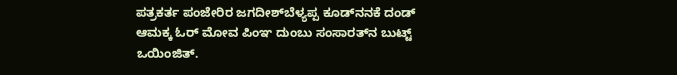ಪತ್ರಕರ್ತ ಪಂಜೇರಿರ ಜಗದೀಶ್‌ಬೆಳ್ಯಪ್ಪ ಕೂಡ್‌ನನಕೆ ದಂಡ್‌ ಆಮಕ್ಕ ಓರ್‌ ಮೋವ ಪಿಂಞ ದುಂಬು ಸಂಸಾರತ್‌ನ ಬುಟ್ಟ್‌ ಒಯಿಂಜಿತ್.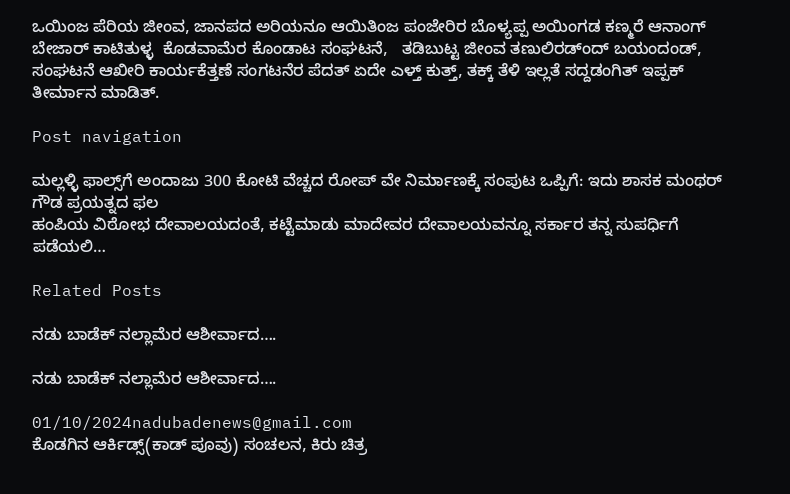ಒಯಿಂಜ ಪೆರಿಯ ಜೀಂವ, ಜಾನಪದ ಅರಿಯನೂ ಆಯಿತಿಂಜ ಪಂಜೇರಿರ ಬೊಳ್ಯಪ್ಪ ಅಯಿಂಗಡ ಕಣ್ಮರೆ ಆನಾಂಗ್‌ ಬೇಜಾರ್‌ ಕಾಟಿತುಳ್ಳ  ಕೊಡವಾಮೆರ ಕೊಂಡಾಟ ಸಂಘಟನೆ,   ತಡಿಬುಟ್ಟ ಜೀಂವ ತಣುಲಿರಡ್ಂದ್‌ ಬಯಂದಂಡ್‌, ಸಂಘಟನೆ ಆಖೀರಿ ಕಾರ್ಯಕೆತ್ತಣೆ ಸಂಗಟನೆರ ಪೆದತ್‌ ಏದೇ ಎಳ್ತ್‌ ಕುತ್ತ್‌, ತಕ್ಕ್‌ ತೆಳಿ ಇಲ್ಲತೆ ಸದ್ದಡಂಗಿತ್‌ ಇಪ್ಪಕ್‌ ತೀರ್ಮಾನ ಮಾಡಿತ್.

Post navigation

ಮಲ್ಲಳ್ಳಿ ಫಾಲ್ಸ್‌ಗೆ ಅಂದಾಜು 300 ಕೋಟಿ ವೆಚ್ಚದ ರೋಪ್ ವೇ ನಿರ್ಮಾಣಕ್ಕೆ ಸಂಪುಟ ಒಪ್ಪಿಗೆ: ಇದು ಶಾಸಕ ಮಂಥರ್‌ ಗೌಡ ಪ್ರಯತ್ನದ ಫಲ
ಹಂಪಿಯ ವಿಠೋಭ ದೇವಾಲಯದಂತೆ, ಕಟ್ಟೆಮಾಡು ಮಾದೇವರ ದೇವಾಲಯವನ್ನೂ ಸರ್ಕಾರ ತನ್ನ ಸುಪರ್ಧಿಗೆ ಪಡೆಯಲಿ…

Related Posts

ನಡು ಬಾಡೆಕ್‌ ನಲ್ಲಾಮೆರ ಆಶೀರ್ವಾದ….

ನಡು ಬಾಡೆಕ್‌ ನಲ್ಲಾಮೆರ ಆಶೀರ್ವಾದ….

01/10/2024nadubadenews@gmail.com
ಕೊಡಗಿನ ಆರ್ಕಿಡ್ಸ್(ಕಾಡ್‌ ಪೂವು) ಸಂಚಲನ, ಕಿರು ಚಿತ್ರ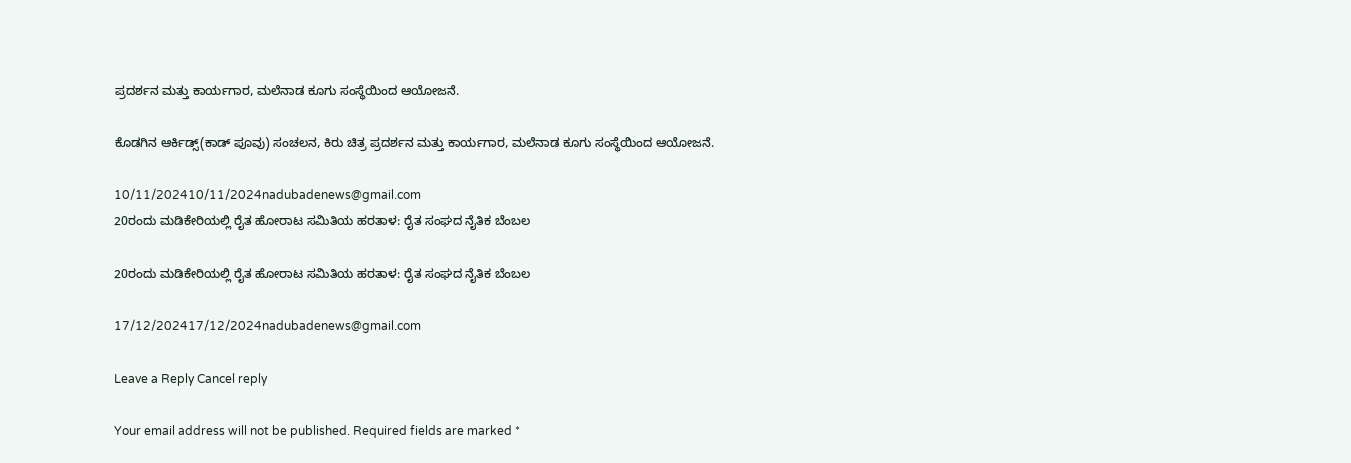ಪ್ರದರ್ಶನ ಮತ್ತು ಕಾರ್ಯಗಾರ, ಮಲೆನಾಡ ಕೂಗು ಸಂಸ್ಥೆಯಿಂದ ಆಯೋಜನೆ.

ಕೊಡಗಿನ ಆರ್ಕಿಡ್ಸ್(ಕಾಡ್‌ ಪೂವು) ಸಂಚಲನ, ಕಿರು ಚಿತ್ರ ಪ್ರದರ್ಶನ ಮತ್ತು ಕಾರ್ಯಗಾರ, ಮಲೆನಾಡ ಕೂಗು ಸಂಸ್ಥೆಯಿಂದ ಆಯೋಜನೆ.

10/11/202410/11/2024nadubadenews@gmail.com
20ರಂದು ಮಡಿಕೇರಿಯಲ್ಲಿ ರೈತ ಹೋರಾಟ ಸಮಿತಿಯ ಹರತಾಳ: ರೈತ ಸಂಘದ ನೈತಿಕ ಬೆಂಬಲ

20ರಂದು ಮಡಿಕೇರಿಯಲ್ಲಿ ರೈತ ಹೋರಾಟ ಸಮಿತಿಯ ಹರತಾಳ: ರೈತ ಸಂಘದ ನೈತಿಕ ಬೆಂಬಲ

17/12/202417/12/2024nadubadenews@gmail.com

Leave a Reply Cancel reply

Your email address will not be published. Required fields are marked *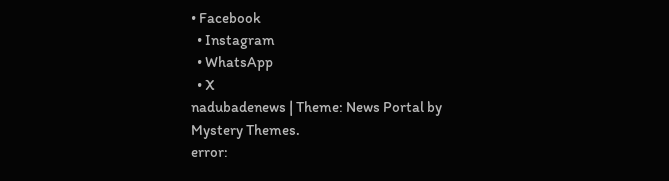• Facebook
  • Instagram
  • WhatsApp
  • X
nadubadenews | Theme: News Portal by Mystery Themes.
error: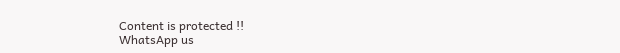Content is protected !!
WhatsApp us